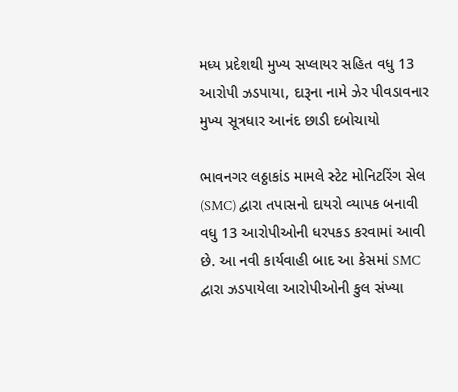મધ્ય પ્રદેશથી મુખ્ય સપ્લાયર સહિત વધુ 13 આરોપી ઝડપાયા, દારૂના નામે ઝેર પીવડાવનાર મુખ્ય સૂત્રધાર આનંદ છાડી દબોચાયો

ભાવનગર લઠ્ઠાકાંડ મામલે સ્ટેટ મોનિટરિંગ સેલ (SMC) દ્વારા તપાસનો દાયરો વ્યાપક બનાવી વધુ 13 આરોપીઓની ધરપકડ કરવામાં આવી છે. આ નવી કાર્યવાહી બાદ આ કેસમાં SMC દ્વારા ઝડપાયેલા આરોપીઓની કુલ સંખ્યા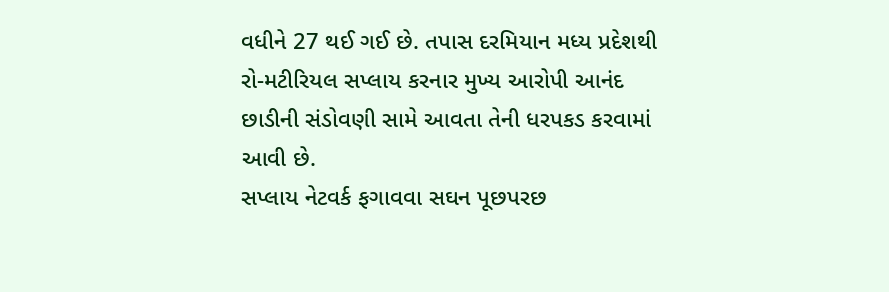વધીને 27 થઈ ગઈ છે. તપાસ દરમિયાન મધ્ય પ્રદેશથી રો-મટીરિયલ સપ્લાય કરનાર મુખ્ય આરોપી આનંદ છાડીની સંડોવણી સામે આવતા તેની ધરપકડ કરવામાં આવી છે.
સપ્લાય નેટવર્ક ફગાવવા સઘન પૂછપરછ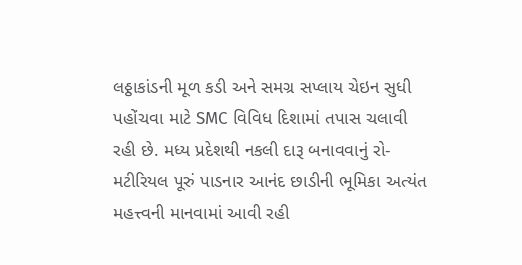લઠ્ઠાકાંડની મૂળ કડી અને સમગ્ર સપ્લાય ચેઇન સુધી પહોંચવા માટે SMC વિવિધ દિશામાં તપાસ ચલાવી રહી છે. મધ્ય પ્રદેશથી નકલી દારૂ બનાવવાનું રો-મટીરિયલ પૂરું પાડનાર આનંદ છાડીની ભૂમિકા અત્યંત મહત્ત્વની માનવામાં આવી રહી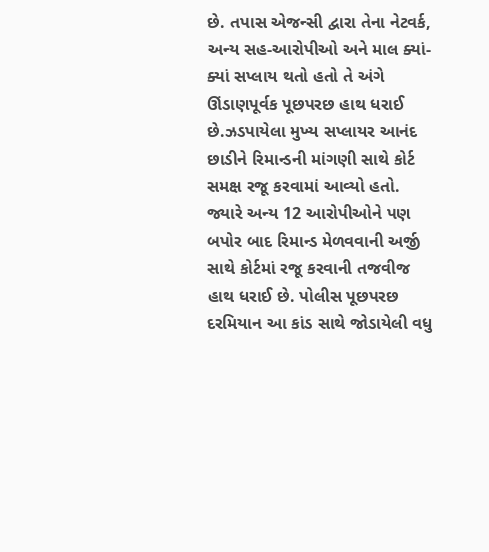છે. તપાસ એજન્સી દ્વારા તેના નેટવર્ક, અન્ય સહ-આરોપીઓ અને માલ ક્યાં-ક્યાં સપ્લાય થતો હતો તે અંગે ઊંડાણપૂર્વક પૂછપરછ હાથ ધરાઈ છે.ઝડપાયેલા મુખ્ય સપ્લાયર આનંદ છાડીને રિમાન્ડની માંગણી સાથે કોર્ટ સમક્ષ રજૂ કરવામાં આવ્યો હતો. જ્યારે અન્ય 12 આરોપીઓને પણ બપોર બાદ રિમાન્ડ મેળવવાની અર્જી સાથે કોર્ટમાં રજૂ કરવાની તજવીજ હાથ ધરાઈ છે. પોલીસ પૂછપરછ દરમિયાન આ કાંડ સાથે જોડાયેલી વધુ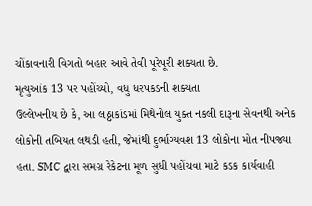ચોંકાવનારી વિગતો બહાર આવે તેવી પૂરેપૂરી શક્યતા છે.
મૃત્યુઆંક 13 પર પહોંચ્યો, વધુ ધરપકડની શક્યતા
ઉલ્લેખનીય છે કે, આ લઠ્ઠાકાંડમાં મિથેનોલ યુક્ત નકલી દારૂના સેવનથી અનેક લોકોની તબિયત લથડી હતી, જેમાંથી દુર્ભાગ્યવશ 13 લોકોના મોત નીપજ્યા હતા. SMC દ્વારા સમગ્ર રેકેટના મૂળ સુધી પહોંચવા માટે કડક કાર્યવાહી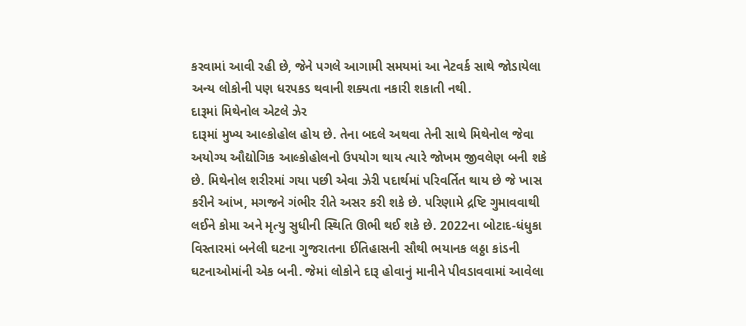કરવામાં આવી રહી છે, જેને પગલે આગામી સમયમાં આ નેટવર્ક સાથે જોડાયેલા અન્ય લોકોની પણ ધરપકડ થવાની શક્યતા નકારી શકાતી નથી.
દારૂમાં મિથેનોલ એટલે ઝેર
દારૂમાં મુખ્ય આલ્કોહોલ હોય છે. તેના બદલે અથવા તેની સાથે મિથેનોલ જેવા અયોગ્ય ઔદ્યોગિક આલ્કોહોલનો ઉપયોગ થાય ત્યારે જોખમ જીવલેણ બની શકે છે. મિથેનોલ શરીરમાં ગયા પછી એવા ઝેરી પદાર્થમાં પરિવર્તિત થાય છે જે ખાસ કરીને આંખ, મગજને ગંભીર રીતે અસર કરી શકે છે. પરિણામે દ્રષ્ટિ ગુમાવવાથી લઈને કોમા અને મૃત્યુ સુધીની સ્થિતિ ઊભી થઈ શકે છે. 2022ના બોટાદ-ધંધુકા વિસ્તારમાં બનેલી ઘટના ગુજરાતના ઈતિહાસની સૌથી ભયાનક લઠ્ઠા કાંડની ઘટનાઓમાંની એક બની. જેમાં લોકોને દારૂ હોવાનું માનીને પીવડાવવામાં આવેલા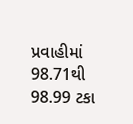પ્રવાહીમાં 98.71થી 98.99 ટકા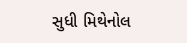સુધી મિથેનોલ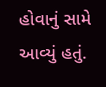હોવાનું સામે આવ્યું હતું.